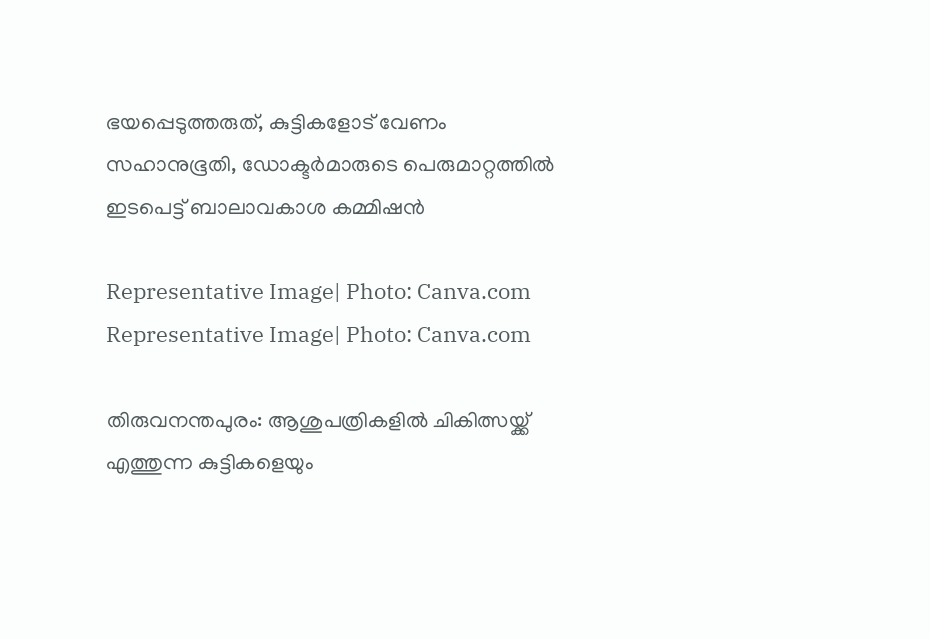ഭയപ്പെടുത്തരുത്, കുട്ടികളോട് വേണം സഹാനുഭൂതി, ഡോക്ടർമാരുടെ പെരുമാറ്റത്തിൽ ഇടപെട്ട് ബാലാവകാശ കമ്മിഷൻ

Representative Image| Photo: Canva.com
Representative Image| Photo: Canva.com

തിരുവനന്തപുരം: ആശുപത്രികളിൽ ചികിത്സയ്ക്ക് എത്തുന്ന കുട്ടികളെയും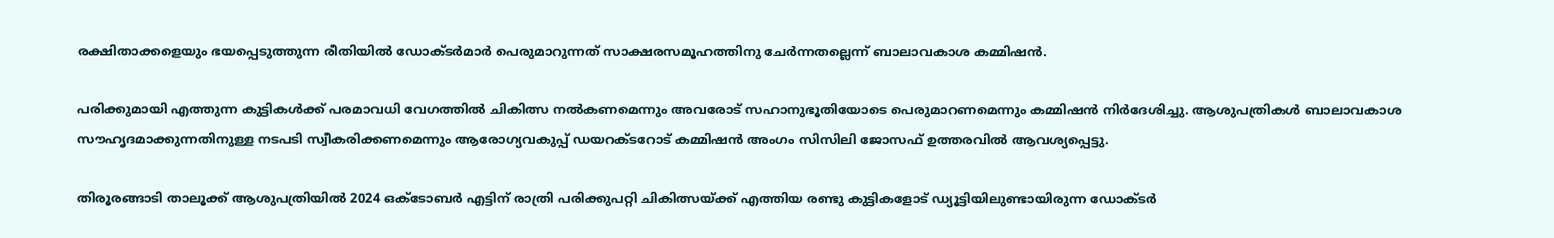രക്ഷിതാക്കളെയും ഭയപ്പെടുത്തുന്ന രീതിയിൽ ഡോക്ടർമാർ പെരുമാറുന്നത് സാക്ഷരസമൂഹത്തിനു ചേർന്നതല്ലെന്ന് ബാലാവകാശ കമ്മിഷൻ.

പരിക്കുമായി എത്തുന്ന കുട്ടികൾക്ക് പരമാവധി വേഗത്തിൽ ചികിത്സ നൽകണമെന്നും അവരോട് സഹാനുഭൂതിയോടെ പെരുമാറണമെന്നും കമ്മിഷൻ നിർദേശിച്ചു. ആശുപത്രികൾ ബാലാവകാശ സൗഹൃദമാക്കുന്നതിനുള്ള നടപടി സ്വീകരിക്കണമെന്നും ആരോഗ്യവകുപ്പ് ഡയറക്ടറോട് കമ്മിഷൻ അംഗം സിസിലി ജോസഫ് ഉത്തരവിൽ ആവശ്യപ്പെട്ടു.

തിരൂരങ്ങാടി താലൂക്ക് ആശുപത്രിയിൽ 2024 ഒക്ടോബർ എട്ടിന്‌ രാത്രി പരിക്കുപറ്റി ചികിത്സയ്ക്ക് എത്തിയ രണ്ടു കുട്ടികളോട് ഡ്യൂട്ടിയിലുണ്ടായിരുന്ന ഡോക്ടർ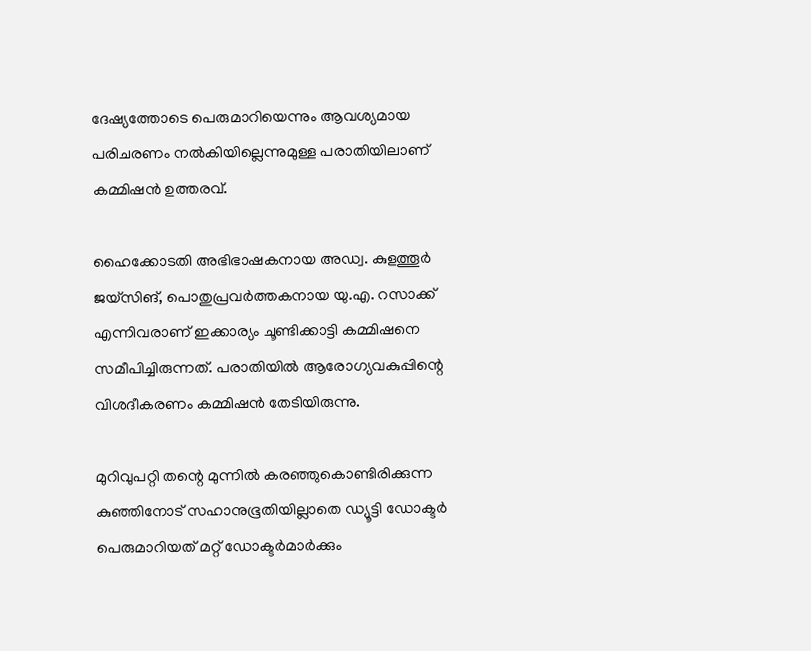ദേഷ്യത്തോടെ പെരുമാറിയെന്നും ആവശ്യമായ പരിചരണം നൽകിയില്ലെന്നുമുള്ള പരാതിയിലാണ് കമ്മിഷൻ ഉത്തരവ്.

ഹൈക്കോടതി അഭിഭാഷകനായ അഡ്വ. കുളത്തൂർ ജയ്‌സിങ്, പൊതുപ്രവർത്തകനായ യു.എ. റസാക്ക് എന്നിവരാണ് ഇക്കാര്യം ചൂണ്ടിക്കാട്ടി കമ്മിഷനെ സമീപിച്ചിരുന്നത്. പരാതിയിൽ ആരോഗ്യവകുപ്പിന്റെ വിശദീകരണം കമ്മിഷൻ തേടിയിരുന്നു.

മുറിവുപറ്റി തന്റെ മുന്നിൽ കരഞ്ഞുകൊണ്ടിരിക്കുന്ന കുഞ്ഞിനോട് സഹാനുഭൂതിയില്ലാതെ ഡ്യൂട്ടി ഡോക്ടർ പെരുമാറിയത് മറ്റ് ഡോക്ടർമാർക്കും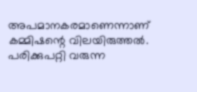അപമാനകരമാണെന്നാണ് കമ്മിഷന്റെ വിലയിരുത്തൽ. പരിക്കുപറ്റി വരുന്ന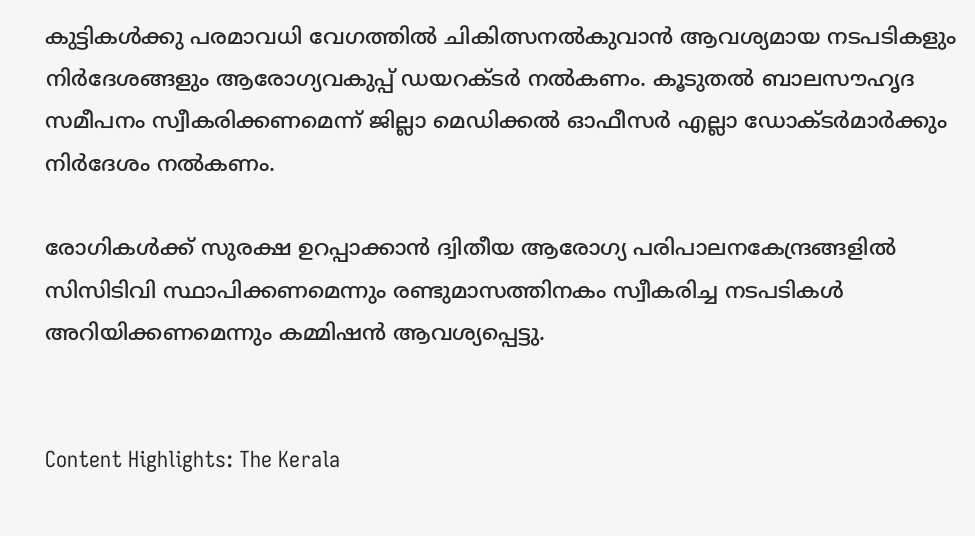കുട്ടികൾക്കു പരമാവധി വേഗത്തിൽ ചികിത്സനൽകുവാൻ ആവശ്യമായ നടപടികളും നിർദേശങ്ങളും ആരോഗ്യവകുപ്പ് ഡയറക്ടർ നൽകണം. കൂടുതൽ ബാലസൗഹൃദ സമീപനം സ്വീകരിക്കണമെന്ന് ജില്ലാ മെഡിക്കൽ ഓഫീസർ എല്ലാ ഡോക്ടർമാർക്കും നിർദേശം നൽകണം.

രോഗികൾക്ക് സുരക്ഷ ഉറപ്പാക്കാൻ ദ്വിതീയ ആരോഗ്യ പരിപാലനകേന്ദ്രങ്ങളിൽ സിസിടിവി സ്ഥാപിക്കണമെന്നും രണ്ടുമാസത്തിനകം സ്വീകരിച്ച നടപടികൾ അറിയിക്കണമെന്നും കമ്മിഷൻ ആവശ്യപ്പെട്ടു.


Content Highlights: The Kerala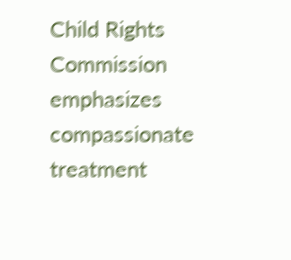Child Rights Commission emphasizes compassionate treatment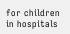for children in hospitals